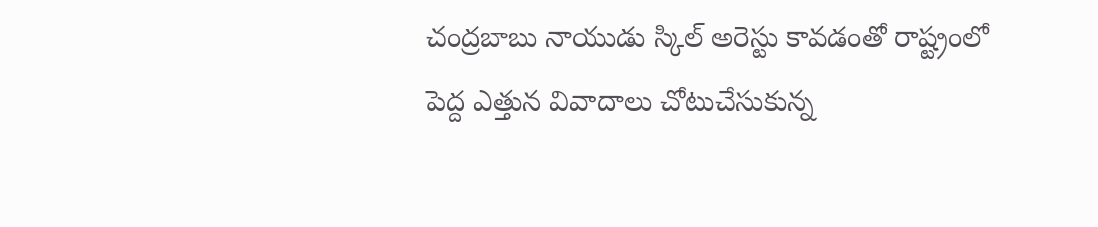చంద్రబాబు నాయుడు స్కిల్ అరెస్టు కావడంతో రాష్ట్రంలో పెద్ద ఎత్తున వివాదాలు చోటుచేసుకున్న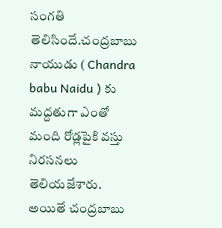సంగతి తెలిసిందే.చంద్రబాబు నాయుడు ( Chandra babu Naidu ) కు మద్దతుగా ఎంతో మంది రోడ్లపైకి వస్తు నిరసనలు తెలియజేశారు.
అయితే చంద్రబాబు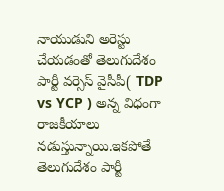నాయుడుని అరెస్టు చేయడంతో తెలుగుదేశం పార్టీ వర్సెస్ వైసీపీ( TDP vs YCP ) అన్న విధంగా రాజకీయాలు నడుస్తున్నాయి.ఇకపోతే తెలుగుదేశం పార్టీ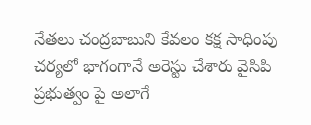నేతలు చంద్రబాబుని కేవలం కక్ష సాధింపు చర్యలో భాగంగానే అరెస్టు చేశారు వైసిపి ప్రభుత్వం పై అలాగే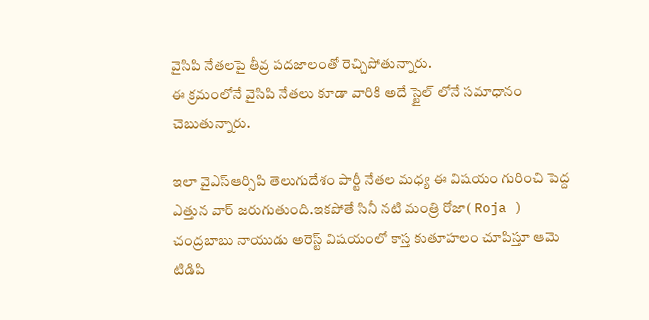వైసిపి నేతలపై తీవ్ర పదజాలంతో రెచ్చిపోతున్నారు.
ఈ క్రమంలోనే వైసిపి నేతలు కూడా వారికి అదే స్టైల్ లోనే సమాధానం చెబుతున్నారు.

ఇలా వైఎస్ఆర్సిపి తెలుగుదేశం పార్టీ నేతల మధ్య ఈ విషయం గురించి పెద్ద ఎత్తున వార్ జరుగుతుంది.ఇకపోతే సినీ నటి మంత్రి రోజా( Roja ) చంద్రబాబు నాయుడు అరెస్ట్ విషయంలో కాస్త కుతూహలం చూపిస్తూ ఆమె టిడిపి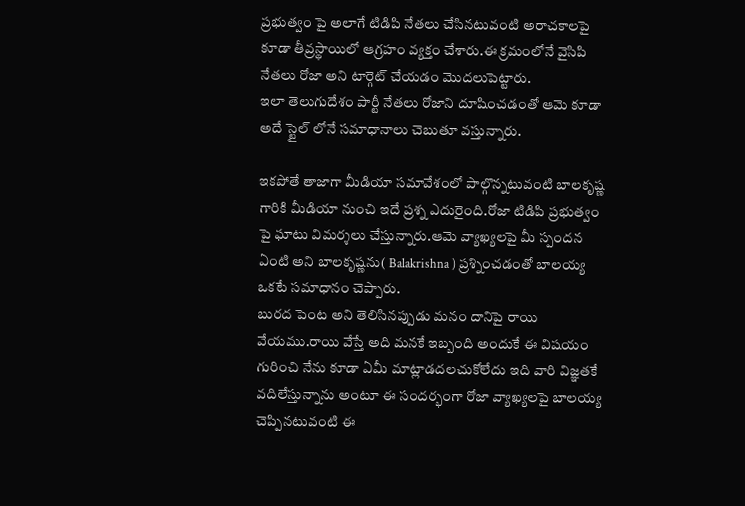ప్రభుత్వం పై అలాగే టిడిపి నేతలు చేసినటువంటి అరాచకాలపై కూడా తీవ్రస్థాయిలో ఆగ్రహం వ్యక్తం చేశారు.ఈ క్రమంలోనే వైసిపి నేతలు రోజా అని టార్గెట్ చేయడం మొదలుపెట్టారు.
ఇలా తెలుగుదేశం పార్టీ నేతలు రోజాని దూషించడంతో ఆమె కూడా అదే స్టైల్ లోనే సమాధానాలు చెబుతూ వస్తున్నారు.

ఇకపోతే తాజాగా మీడియా సమావేశంలో పాల్గొన్నటువంటి బాలకృష్ణ గారికి మీడియా నుంచి ఇదే ప్రశ్న ఎదురైంది.రోజా టిడిపి ప్రభుత్వం పై ఘాటు విమర్శలు చేస్తున్నారు.ఆమె వ్యాఖ్యలపై మీ స్పందన ఏంటి అని బాలకృష్ణను( Balakrishna ) ప్రశ్నించడంతో బాలయ్య ఒకటే సమాధానం చెప్పారు.
బురద పెంట అని తెలిసినప్పుడు మనం దానిపై రాయి వేయము.రాయి వేస్తే అది మనకే ఇబ్బంది అందుకే ఈ విషయం గురించి నేను కూడా ఏమీ మాట్లాడదలచుకోలేదు ఇది వారి విజ్ఞతకే వదిలేస్తున్నాను అంటూ ఈ సందర్భంగా రోజా వ్యాఖ్యలపై బాలయ్య చెప్పినటువంటి ఈ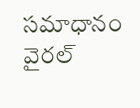సమాధానం వైరల్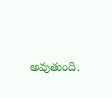అవుతుంది.